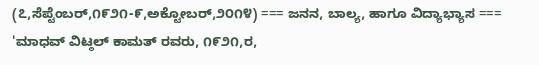(೭,ಸೆಪ್ಟೆಂಬರ್,೧೯೨೧-೯,ಅಕ್ಟೋಬರ್,೨೦೧೪) === ಜನನ, ಬಾಲ್ಯ, ಹಾಗೂ ವಿದ್ಯಾಭ್ಯಾಸ === 'ಮಾಧವ್ ವಿಟ್ಠಲ್ ಕಾಮತ್ ರವರು, ೧೯೨೧,ರ,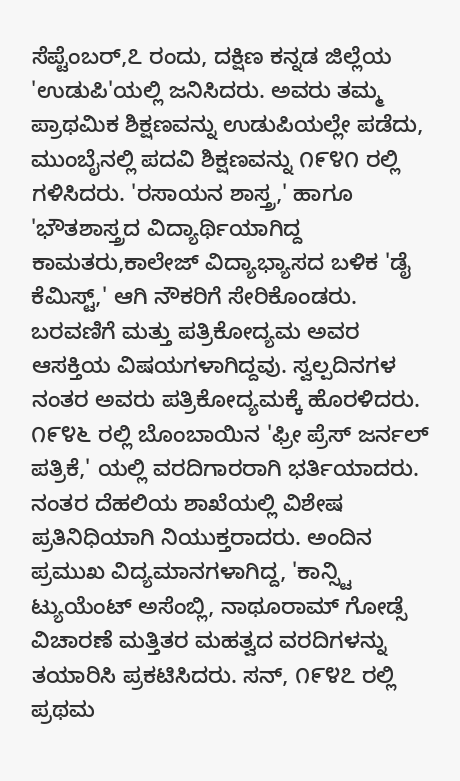ಸೆಪ್ಟೆಂಬರ್,೭ ರಂದು, ದಕ್ಷಿಣ ಕನ್ನಡ ಜಿಲ್ಲೆಯ 'ಉಡುಪಿ'ಯಲ್ಲಿ ಜನಿಸಿದರು. ಅವರು ತಮ್ಮ ಪ್ರಾಥಮಿಕ ಶಿಕ್ಷಣವನ್ನು ಉಡುಪಿಯಲ್ಲೇ ಪಡೆದು, ಮುಂಬೈನಲ್ಲಿ ಪದವಿ ಶಿಕ್ಷಣವನ್ನು ೧೯೪೧ ರಲ್ಲಿ ಗಳಿಸಿದರು. 'ರಸಾಯನ ಶಾಸ್ತ್ರ,' ಹಾಗೂ 'ಭೌತಶಾಸ್ತ್ರದ ವಿದ್ಯಾರ್ಥಿಯಾಗಿದ್ದ ಕಾಮತರು,ಕಾಲೇಜ್ ವಿದ್ಯಾಭ್ಯಾಸದ ಬಳಿಕ 'ಡೈ ಕೆಮಿಸ್ಟ್,' ಆಗಿ ನೌಕರಿಗೆ ಸೇರಿಕೊಂಡರು. ಬರವಣಿಗೆ ಮತ್ತು ಪತ್ರಿಕೋದ್ಯಮ ಅವರ ಆಸಕ್ತಿಯ ವಿಷಯಗಳಾಗಿದ್ದವು. ಸ್ವಲ್ಪದಿನಗಳ ನಂತರ ಅವರು ಪತ್ರಿಕೋದ್ಯಮಕ್ಕೆ ಹೊರಳಿದರು. ೧೯೪೬ ರಲ್ಲಿ ಬೊಂಬಾಯಿನ 'ಫ್ರೀ ಪ್ರೆಸ್ ಜರ್ನಲ್ ಪತ್ರಿಕೆ,' ಯಲ್ಲಿ ವರದಿಗಾರರಾಗಿ ಭರ್ತಿಯಾದರು. ನಂತರ ದೆಹಲಿಯ ಶಾಖೆಯಲ್ಲಿ ವಿಶೇಷ ಪ್ರತಿನಿಧಿಯಾಗಿ ನಿಯುಕ್ತರಾದರು. ಅಂದಿನ ಪ್ರಮುಖ ವಿದ್ಯಮಾನಗಳಾಗಿದ್ದ, 'ಕಾನ್ಸ್ಟಿ ಟ್ಯುಯೆಂಟ್ ಅಸೆಂಬ್ಲಿ, ನಾಥೂರಾಮ್ ಗೋಡ್ಸೆ ವಿಚಾರಣೆ ಮತ್ತಿತರ ಮಹತ್ವದ ವರದಿಗಳನ್ನು ತಯಾರಿಸಿ ಪ್ರಕಟಿಸಿದರು. ಸನ್, ೧೯೪೭ ರಲ್ಲಿ ಪ್ರಥಮ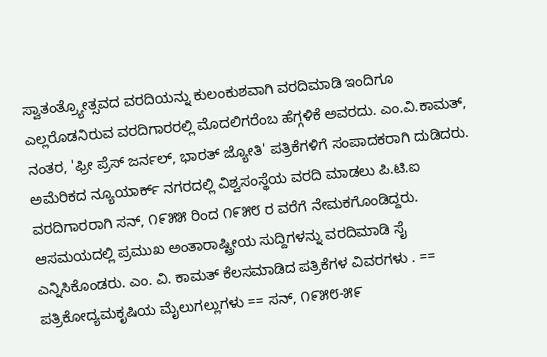ಸ್ವಾತಂತ್ರ್ಯೋತ್ಸವದ ವರದಿಯನ್ನು ಕುಲಂಕುಶವಾಗಿ ವರದಿಮಾಡಿ ಇಂದಿಗೂ ಎಲ್ಲರೊಡನಿರುವ ವರದಿಗಾರರಲ್ಲಿ ಮೊದಲಿಗರೆಂಬ ಹೆಗ್ಗಳಿಕೆ ಅವರದು. ಎಂ.ವಿ.ಕಾಮತ್, ನಂತರ, 'ಫ್ರೀ ಪ್ರೆಸ್ ಜರ್ನಲ್, ಭಾರತ್ ಜ್ಯೋತಿ' ಪತ್ರಿಕೆಗಳಿಗೆ ಸಂಪಾದಕರಾಗಿ ದುಡಿದರು. ಅಮೆರಿಕದ ನ್ಯೂಯಾರ್ಕ್ ನಗರದಲ್ಲಿ ವಿಶ್ವಸಂಸ್ಥೆಯ ವರದಿ ಮಾಡಲು ಪಿ.ಟಿ.ಐ ವರದಿಗಾರರಾಗಿ ಸನ್, ೧೯೫೫ ರಿಂದ ೧೯೫೮ ರ ವರೆಗೆ ನೇಮಕಗೊಂಡಿದ್ದರು. ಆಸಮಯದಲ್ಲಿ ಪ್ರಮುಖ ಅಂತಾರಾಷ್ಟ್ರೀಯ ಸುದ್ದಿಗಳನ್ನು ವರದಿಮಾಡಿ ಸೈ ಎನ್ನಿಸಿಕೊಂಡರು. ಎಂ. ವಿ. ಕಾಮತ್ ಕೆಲಸಮಾಡಿದ ಪತ್ರಿಕೆಗಳ ವಿವರಗಳು . == ಪತ್ರಿಕೋದ್ಯಮಕೃಷಿಯ ಮೈಲುಗಲ್ಲುಗಳು == ಸನ್, ೧೯೫೮-೫೯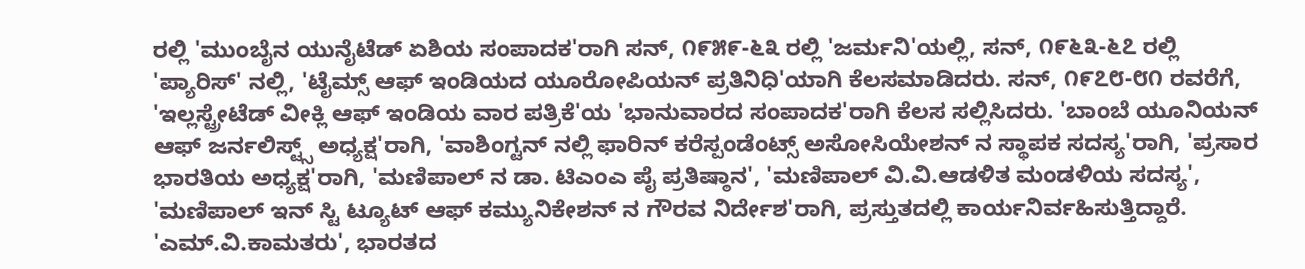ರಲ್ಲಿ 'ಮುಂಬೈನ ಯುನೈಟೆಡ್ ಏಶಿಯ ಸಂಪಾದಕ'ರಾಗಿ ಸನ್, ೧೯೫೯-೬೩ ರಲ್ಲಿ 'ಜರ್ಮನಿ'ಯಲ್ಲಿ, ಸನ್, ೧೯೬೩-೬೭ ರಲ್ಲಿ 'ಪ್ಯಾರಿಸ್' ನಲ್ಲಿ, 'ಟೈಮ್ಸ್ ಆಫ್ ಇಂಡಿಯದ ಯೂರೋಪಿಯನ್ ಪ್ರತಿನಿಧಿ'ಯಾಗಿ ಕೆಲಸಮಾಡಿದರು. ಸನ್, ೧೯೭೮-೮೧ ರವರೆಗೆ, 'ಇಲ್ಲಸ್ಟ್ರೇಟೆಡ್ ವೀಕ್ಲಿ ಆಫ್ ಇಂಡಿಯ ವಾರ ಪತ್ರಿಕೆ'ಯ 'ಭಾನುವಾರದ ಸಂಪಾದಕ'ರಾಗಿ ಕೆಲಸ ಸಲ್ಲಿಸಿದರು. 'ಬಾಂಬೆ ಯೂನಿಯನ್ ಆಫ್ ಜರ್ನಲಿಸ್ಟ್ಸ್ ಅಧ್ಯಕ್ಷ'ರಾಗಿ, 'ವಾಶಿಂಗ್ಟನ್ ನಲ್ಲಿ ಫಾರಿನ್ ಕರೆಸ್ಪಂಡೆಂಟ್ಸ್ ಅಸೋಸಿಯೇಶನ್ ನ ಸ್ಥಾಪಕ ಸದಸ್ಯ'ರಾಗಿ, 'ಪ್ರಸಾರ ಭಾರತಿಯ ಅಧ್ಯಕ್ಷ'ರಾಗಿ, 'ಮಣಿಪಾಲ್ ನ ಡಾ. ಟಿಎಂಎ ಪೈ ಪ್ರತಿಷ್ಠಾನ', 'ಮಣಿಪಾಲ್ ವಿ.ವಿ.ಆಡಳಿತ ಮಂಡಳಿಯ ಸದಸ್ಯ', 'ಮಣಿಪಾಲ್ ಇನ್ ಸ್ಟಿ ಟ್ಯೂಟ್ ಆಫ್ ಕಮ್ಯುನಿಕೇಶನ್ ನ ಗೌರವ ನಿರ್ದೇಶ'ರಾಗಿ, ಪ್ರಸ್ತುತದಲ್ಲಿ ಕಾರ್ಯನಿರ್ವಹಿಸುತ್ತಿದ್ದಾರೆ. 'ಎಮ್.ವಿ.ಕಾಮತರು', ಭಾರತದ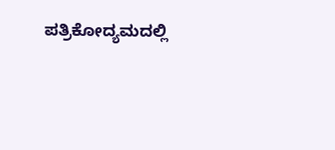ಪತ್ರಿಕೋದ್ಯಮದಲ್ಲಿ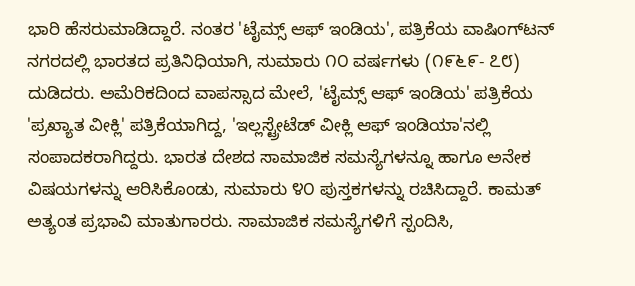ಭಾರಿ ಹೆಸರುಮಾಡಿದ್ದಾರೆ. ನಂತರ 'ಟೈಮ್ಸ್ ಆಫ್ ಇಂಡಿಯ', ಪತ್ರಿಕೆಯ ವಾಷಿಂಗ್‍ಟನ್ ನಗರದಲ್ಲಿ ಭಾರತದ ಪ್ರತಿನಿಧಿಯಾಗಿ, ಸುಮಾರು ೧೦ ವರ್ಷಗಳು (೧೯೬೯- ೭೮) ದುಡಿದರು. ಅಮೆರಿಕದಿಂದ ವಾಪಸ್ಸಾದ ಮೇಲೆ, 'ಟೈಮ್ಸ್ ಆಫ್ ಇಂಡಿಯ' ಪತ್ರಿಕೆಯ 'ಪ್ರಖ್ಯಾತ ವೀಕ್ಲಿ' ಪತ್ರಿಕೆಯಾಗಿದ್ದ, 'ಇಲ್ಲಸ್ಟ್ರೇಟೆಡ್ ವೀಕ್ಲಿ ಆಫ್ ಇಂಡಿಯಾ'ನಲ್ಲಿ ಸಂಪಾದಕರಾಗಿದ್ದರು. ಭಾರತ ದೇಶದ ಸಾಮಾಜಿಕ ಸಮಸ್ಯೆಗಳನ್ನೂ ಹಾಗೂ ಅನೇಕ ವಿಷಯಗಳನ್ನು ಆರಿಸಿಕೊಂಡು, ಸುಮಾರು ೪೦ ಪುಸ್ತಕಗಳನ್ನು ರಚಿಸಿದ್ದಾರೆ. ಕಾಮತ್ ಅತ್ಯಂತ ಪ್ರಭಾವಿ ಮಾತುಗಾರರು. ಸಾಮಾಜಿಕ ಸಮಸ್ಯೆಗಳಿಗೆ ಸ್ಪಂದಿಸಿ,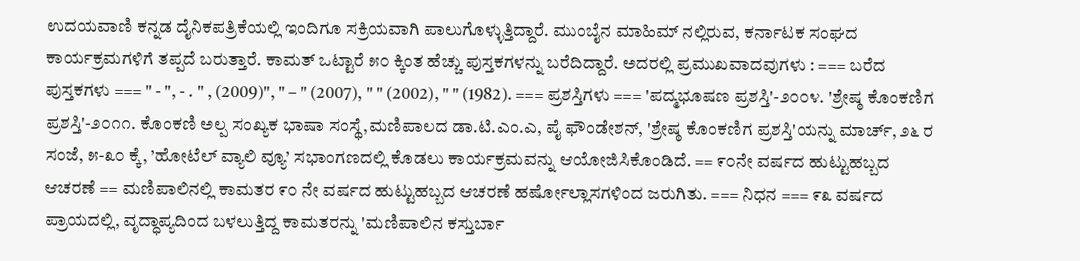ಉದಯವಾಣಿ ಕನ್ನಡ ದೈನಿಕಪತ್ರಿಕೆಯಲ್ಲಿ ಇಂದಿಗೂ ಸಕ್ರಿಯವಾಗಿ ಪಾಲುಗೊಳ್ಳುತ್ತಿದ್ದಾರೆ. ಮುಂಬೈನ ಮಾಹಿಮ್ ನಲ್ಲಿರುವ, ಕರ್ನಾಟಕ ಸಂಘದ ಕಾರ್ಯಕ್ರಮಗಳಿಗೆ ತಪ್ಪದೆ ಬರುತ್ತಾರೆ. ಕಾಮತ್ ಒಟ್ಟಾರೆ ೫೦ ಕ್ಕಿಂತ ಹೆಚ್ಚು ಪುಸ್ತಕಗಳನ್ನು ಬರೆದಿದ್ದಾರೆ. ಅದರಲ್ಲಿ ಪ್ರಮುಖವಾದವುಗಳು : === ಬರೆದ ಪುಸ್ತಕಗಳು === " - ", - . " , (2009)", " – " (2007), " " (2002), " " (1982). === ಪ್ರಶಸ್ತಿಗಳು === 'ಪದ್ಮಭೂಷಣ ಪ್ರಶಸ್ತಿ'-೨೦೦೪. 'ಶ್ರೇಷ್ಠ ಕೊಂಕಣಿಗ ಪ್ರಶಸ್ತಿ'-೨೦೧೧. ಕೊಂಕಣಿ ಅಲ್ಪ ಸಂಖ್ಯಕ ಭಾಷಾ ಸಂಸ್ಥೆ,ಮಣಿಪಾಲದ ಡಾ.ಟಿ.ಎಂ.ಎ, ಪೈ ಫೌಂಡೇಶನ್, 'ಶ್ರೇಷ್ಠ ಕೊಂಕಣಿಗ ಪ್ರಶಸ್ತಿ'ಯನ್ನು ಮಾರ್ಚ್, ೨೬ ರ ಸಂಜೆ, ೫-೩೦ ಕ್ಕೆ, ’ಹೋಟೆಲ್ ವ್ಯಾಲಿ ವ್ಯೂ’ ಸಭಾಂಗಣದಲ್ಲಿ ಕೊಡಲು ಕಾರ್ಯಕ್ರಮವನ್ನು ಆಯೋಜಿಸಿಕೊಂಡಿದೆ. == ೯೦ನೇ ವರ್ಷದ ಹುಟ್ಟುಹಬ್ಬದ ಆಚರಣೆ == ಮಣಿಪಾಲಿನಲ್ಲಿ ಕಾಮತರ ೯೦ ನೇ ವರ್ಷದ ಹುಟ್ಟುಹಬ್ಬದ ಆಚರಣೆ ಹರ್ಷೋಲ್ಲಾಸಗಳಿಂದ ಜರುಗಿತು. === ನಿಧನ === ೯೩ ವರ್ಷದ ಪ್ರಾಯದಲ್ಲಿ, ವೃದ್ಧಾಪ್ಯದಿಂದ ಬಳಲುತ್ತಿದ್ದ ಕಾಮತರನ್ನು 'ಮಣಿಪಾಲಿನ ಕಸ್ತುರ್ಬಾ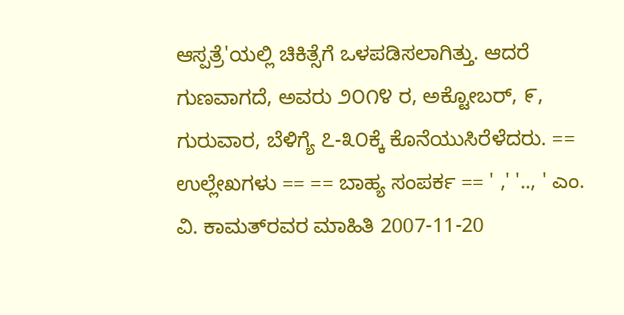ಆಸ್ಪತ್ರೆ'ಯಲ್ಲಿ ಚಿಕಿತ್ಸೆಗೆ ಒಳಪಡಿಸಲಾಗಿತ್ತು. ಆದರೆ ಗುಣವಾಗದೆ, ಅವರು ೨೦೧೪ ರ, ಅಕ್ಟೋಬರ್, ೯, ಗುರುವಾರ, ಬೆಳಿಗ್ಯೆ ೭-೩೦ಕ್ಕೆ ಕೊನೆಯುಸಿರೆಳೆದರು. == ಉಲ್ಲೇಖಗಳು == == ಬಾಹ್ಯ ಸಂಪರ್ಕ == ' ,' '.., ' ಎಂ. ವಿ. ಕಾಮತ್‌ರವರ ಮಾಹಿತಿ 2007-11-20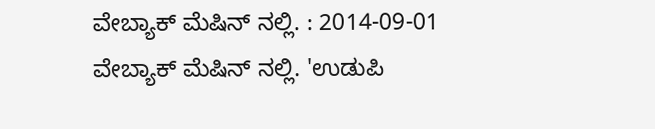ವೇಬ್ಯಾಕ್ ಮೆಷಿನ್ ನಲ್ಲಿ. : 2014-09-01 ವೇಬ್ಯಾಕ್ ಮೆಷಿನ್ ನಲ್ಲಿ. 'ಉಡುಪಿ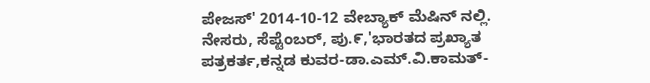ಪೇಜಸ್' 2014-10-12 ವೇಬ್ಯಾಕ್ ಮೆಷಿನ್ ನಲ್ಲಿ. ನೇಸರು, ಸೆಪ್ಟೆಂಬರ್, ಪು.೯,'ಭಾರತದ ಪ್ರಖ್ಯಾತ ಪತ್ರಕರ್ತ,ಕನ್ನಡ ಕುವರ-ಡಾ.ಎಮ್.ವಿ.ಕಾಮತ್-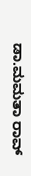ಡಾ.ಮಮತಾ ರಾವ್